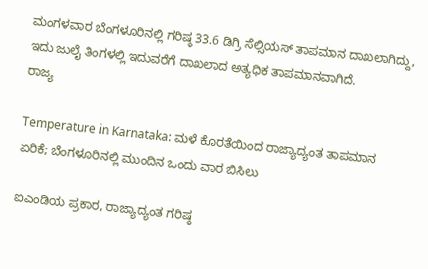ಮಂಗಳವಾರ ಬೆಂಗಳೂರಿನಲ್ಲಿ ಗರಿಷ್ಠ 33.6 ಡಿಗ್ರಿ ಸೆಲ್ಸಿಯಸ್ ತಾಪಮಾನ ದಾಖಲಾಗಿದ್ದು, ಇದು ಜುಲೈ ತಿಂಗಳಲ್ಲಿ ಇದುವರೆಗೆ ದಾಖಲಾದ ಅತ್ಯಧಿಕ ತಾಪಮಾನವಾಗಿದೆ.
ರಾಜ್ಯ

Temperature in Karnataka: ಮಳೆ ಕೊರತೆಯಿಂದ ರಾಜ್ಯಾದ್ಯಂತ ತಾಪಮಾನ ಏರಿಕೆ; ಬೆಂಗಳೂರಿನಲ್ಲಿ ಮುಂದಿನ ಒಂದು ವಾರ ಬಿಸಿಲು

ಐಎಂಡಿಯ ಪ್ರಕಾರ, ರಾಜ್ಯಾದ್ಯಂತ ಗರಿಷ್ಠ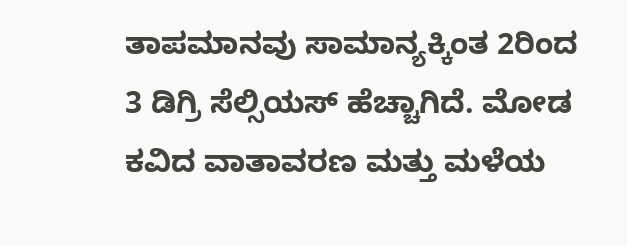ತಾಪಮಾನವು ಸಾಮಾನ್ಯಕ್ಕಿಂತ 2ರಿಂದ 3 ಡಿಗ್ರಿ ಸೆಲ್ಸಿಯಸ್ ಹೆಚ್ಚಾಗಿದೆ. ಮೋಡ ಕವಿದ ವಾತಾವರಣ ಮತ್ತು ಮಳೆಯ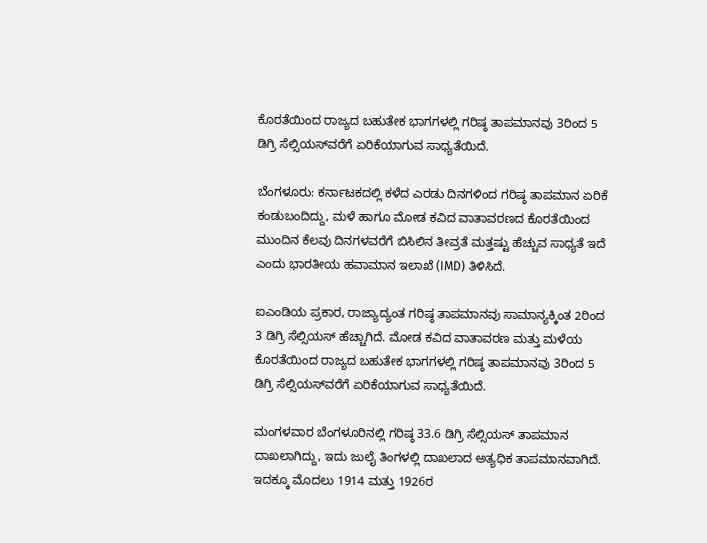ಕೊರತೆಯಿಂದ ರಾಜ್ಯದ ಬಹುತೇಕ ಭಾಗಗಳಲ್ಲಿ ಗರಿಷ್ಠ ತಾಪಮಾನವು 3ರಿಂದ 5 ಡಿಗ್ರಿ ಸೆಲ್ಸಿಯಸ್‌ವರೆಗೆ ಏರಿಕೆಯಾಗುವ ಸಾಧ್ಯತೆಯಿದೆ.

ಬೆಂಗಳೂರು: ಕರ್ನಾಟಕದಲ್ಲಿ ಕಳೆದ ಎರಡು ದಿನಗಳಿಂದ ಗರಿಷ್ಠ ತಾಪಮಾನ ಏರಿಕೆ ಕಂಡುಬಂದಿದ್ದು, ಮಳೆ ಹಾಗೂ ಮೋಡ ಕವಿದ ವಾತಾವರಣದ ಕೊರತೆಯಿಂದ ಮುಂದಿನ ಕೆಲವು ದಿನಗಳವರೆಗೆ ಬಿಸಿಲಿನ ತೀವ್ರತೆ ಮತ್ತಷ್ಟು ಹೆಚ್ಚುವ ಸಾಧ್ಯತೆ ಇದೆ ಎಂದು ಭಾರತೀಯ ಹವಾಮಾನ ಇಲಾಖೆ (IMD) ತಿಳಿಸಿದೆ.

ಐಎಂಡಿಯ ಪ್ರಕಾರ, ರಾಜ್ಯಾದ್ಯಂತ ಗರಿಷ್ಠ ತಾಪಮಾನವು ಸಾಮಾನ್ಯಕ್ಕಿಂತ 2ರಿಂದ 3 ಡಿಗ್ರಿ ಸೆಲ್ಸಿಯಸ್ ಹೆಚ್ಚಾಗಿದೆ. ಮೋಡ ಕವಿದ ವಾತಾವರಣ ಮತ್ತು ಮಳೆಯ ಕೊರತೆಯಿಂದ ರಾಜ್ಯದ ಬಹುತೇಕ ಭಾಗಗಳಲ್ಲಿ ಗರಿಷ್ಠ ತಾಪಮಾನವು 3ರಿಂದ 5 ಡಿಗ್ರಿ ಸೆಲ್ಸಿಯಸ್‌ವರೆಗೆ ಏರಿಕೆಯಾಗುವ ಸಾಧ್ಯತೆಯಿದೆ.

ಮಂಗಳವಾರ ಬೆಂಗಳೂರಿನಲ್ಲಿ ಗರಿಷ್ಠ 33.6 ಡಿಗ್ರಿ ಸೆಲ್ಸಿಯಸ್ ತಾಪಮಾನ ದಾಖಲಾಗಿದ್ದು, ಇದು ಜುಲೈ ತಿಂಗಳಲ್ಲಿ ದಾಖಲಾದ ಅತ್ಯಧಿಕ ತಾಪಮಾನವಾಗಿದೆ. ಇದಕ್ಕೂ ಮೊದಲು 1914 ಮತ್ತು 1926ರ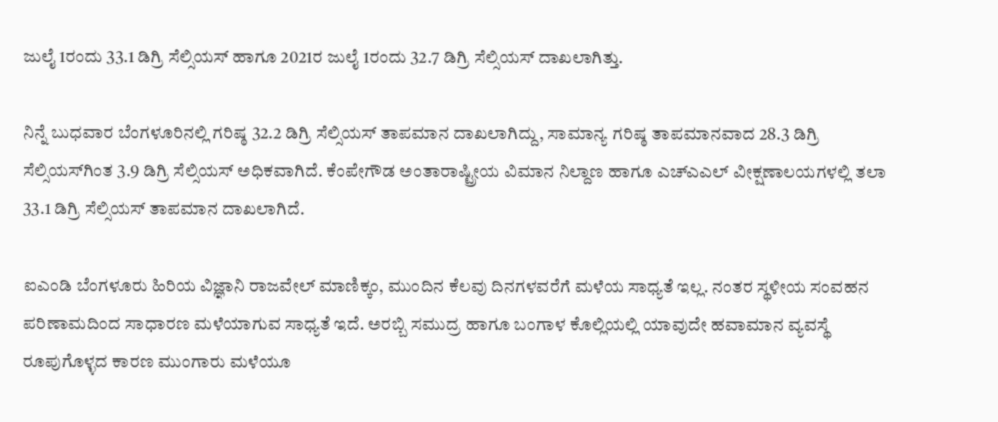ಜುಲೈ 1ರಂದು 33.1 ಡಿಗ್ರಿ ಸೆಲ್ಸಿಯಸ್ ಹಾಗೂ 2021ರ ಜುಲೈ 1ರಂದು 32.7 ಡಿಗ್ರಿ ಸೆಲ್ಸಿಯಸ್ ದಾಖಲಾಗಿತ್ತು.

ನಿನ್ನೆ ಬುಧವಾರ ಬೆಂಗಳೂರಿನಲ್ಲಿ ಗರಿಷ್ಠ 32.2 ಡಿಗ್ರಿ ಸೆಲ್ಸಿಯಸ್ ತಾಪಮಾನ ದಾಖಲಾಗಿದ್ದು, ಸಾಮಾನ್ಯ ಗರಿಷ್ಠ ತಾಪಮಾನವಾದ 28.3 ಡಿಗ್ರಿ ಸೆಲ್ಸಿಯಸ್‌ಗಿಂತ 3.9 ಡಿಗ್ರಿ ಸೆಲ್ಸಿಯಸ್ ಅಧಿಕವಾಗಿದೆ. ಕೆಂಪೇಗೌಡ ಅಂತಾರಾಷ್ಟ್ರೀಯ ವಿಮಾನ ನಿಲ್ದಾಣ ಹಾಗೂ ಎಚ್‌ಎಎಲ್ ವೀಕ್ಷಣಾಲಯಗಳಲ್ಲಿ ತಲಾ 33.1 ಡಿಗ್ರಿ ಸೆಲ್ಸಿಯಸ್ ತಾಪಮಾನ ದಾಖಲಾಗಿದೆ.

ಐಎಂಡಿ ಬೆಂಗಳೂರು ಹಿರಿಯ ವಿಜ್ಞಾನಿ ರಾಜವೇಲ್ ಮಾಣಿಕ್ಕಂ, ಮುಂದಿನ ಕೆಲವು ದಿನಗಳವರೆಗೆ ಮಳೆಯ ಸಾಧ್ಯತೆ ಇಲ್ಲ. ನಂತರ ಸ್ಥಳೀಯ ಸಂವಹನ ಪರಿಣಾಮದಿಂದ ಸಾಧಾರಣ ಮಳೆಯಾಗುವ ಸಾಧ್ಯತೆ ಇದೆ. ಅರಬ್ಬಿ ಸಮುದ್ರ ಹಾಗೂ ಬಂಗಾಳ ಕೊಲ್ಲಿಯಲ್ಲಿ ಯಾವುದೇ ಹವಾಮಾನ ವ್ಯವಸ್ಥೆ ರೂಪುಗೊಳ್ಳದ ಕಾರಣ ಮುಂಗಾರು ಮಳೆಯೂ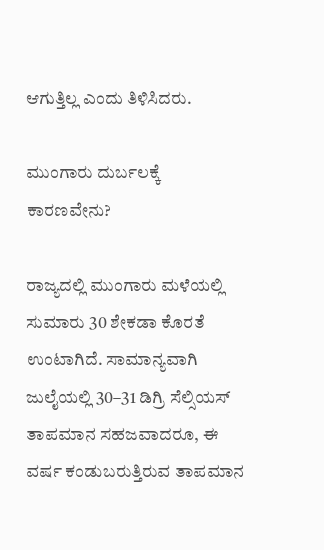ಆಗುತ್ತಿಲ್ಲ ಎಂದು ತಿಳಿಸಿದರು.

ಮುಂಗಾರು ದುರ್ಬಲಕ್ಕೆ ಕಾರಣವೇನು?

ರಾಜ್ಯದಲ್ಲಿ ಮುಂಗಾರು ಮಳೆಯಲ್ಲಿ ಸುಮಾರು 30 ಶೇಕಡಾ ಕೊರತೆ ಉಂಟಾಗಿದೆ. ಸಾಮಾನ್ಯವಾಗಿ ಜುಲೈಯಲ್ಲಿ 30–31 ಡಿಗ್ರಿ ಸೆಲ್ಸಿಯಸ್ ತಾಪಮಾನ ಸಹಜವಾದರೂ, ಈ ವರ್ಷ ಕಂಡುಬರುತ್ತಿರುವ ತಾಪಮಾನ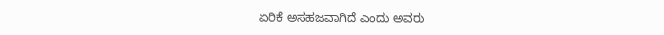ಏರಿಕೆ ಅಸಹಜವಾಗಿದೆ ಎಂದು ಅವರು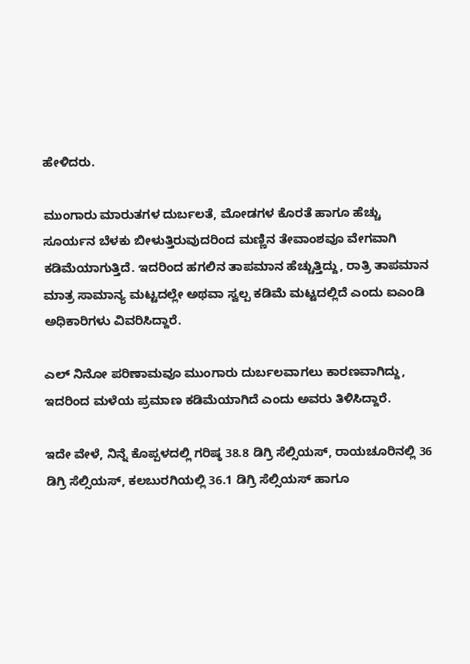ಹೇಳಿದರು.

ಮುಂಗಾರು ಮಾರುತಗಳ ದುರ್ಬಲತೆ, ಮೋಡಗಳ ಕೊರತೆ ಹಾಗೂ ಹೆಚ್ಚು ಸೂರ್ಯನ ಬೆಳಕು ಬೀಳುತ್ತಿರುವುದರಿಂದ ಮಣ್ಣಿನ ತೇವಾಂಶವೂ ವೇಗವಾಗಿ ಕಡಿಮೆಯಾಗುತ್ತಿದೆ. ಇದರಿಂದ ಹಗಲಿನ ತಾಪಮಾನ ಹೆಚ್ಚುತ್ತಿದ್ದು, ರಾತ್ರಿ ತಾಪಮಾನ ಮಾತ್ರ ಸಾಮಾನ್ಯ ಮಟ್ಟದಲ್ಲೇ ಅಥವಾ ಸ್ವಲ್ಪ ಕಡಿಮೆ ಮಟ್ಟದಲ್ಲಿದೆ ಎಂದು ಐಎಂಡಿ ಅಧಿಕಾರಿಗಳು ವಿವರಿಸಿದ್ದಾರೆ.

ಎಲ್ ನಿನೋ ಪರಿಣಾಮವೂ ಮುಂಗಾರು ದುರ್ಬಲವಾಗಲು ಕಾರಣವಾಗಿದ್ದು, ಇದರಿಂದ ಮಳೆಯ ಪ್ರಮಾಣ ಕಡಿಮೆಯಾಗಿದೆ ಎಂದು ಅವರು ತಿಳಿಸಿದ್ದಾರೆ.

ಇದೇ ವೇಳೆ, ನಿನ್ನೆ ಕೊಪ್ಪಳದಲ್ಲಿ ಗರಿಷ್ಠ 38.8 ಡಿಗ್ರಿ ಸೆಲ್ಸಿಯಸ್, ರಾಯಚೂರಿನಲ್ಲಿ 36 ಡಿಗ್ರಿ ಸೆಲ್ಸಿಯಸ್, ಕಲಬುರಗಿಯಲ್ಲಿ 36.1 ಡಿಗ್ರಿ ಸೆಲ್ಸಿಯಸ್ ಹಾಗೂ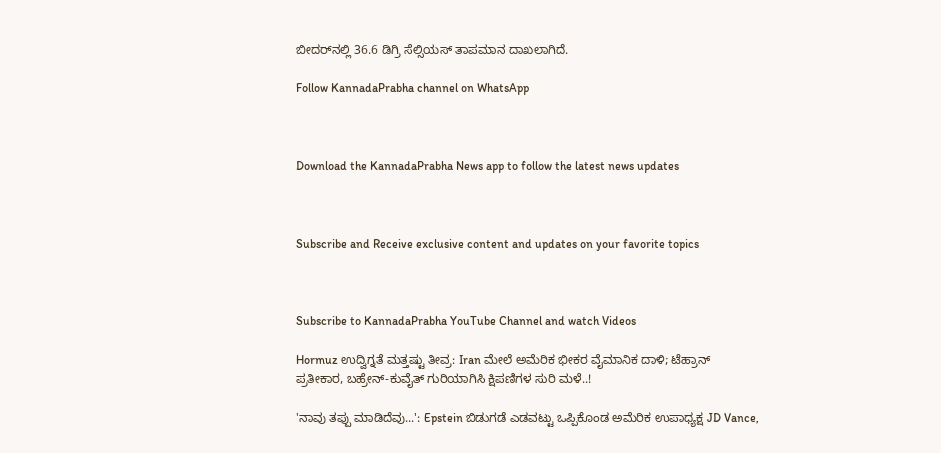ಬೀದರ್‌ನಲ್ಲಿ 36.6 ಡಿಗ್ರಿ ಸೆಲ್ಸಿಯಸ್ ತಾಪಮಾನ ದಾಖಲಾಗಿದೆ.

Follow KannadaPrabha channel on WhatsApp



Download the KannadaPrabha News app to follow the latest news updates



Subscribe and Receive exclusive content and updates on your favorite topics



Subscribe to KannadaPrabha YouTube Channel and watch Videos

Hormuz ಉದ್ವಿಗ್ನತೆ ಮತ್ತಷ್ಟು ತೀವ್ರ: Iran ಮೇಲೆ ಅಮೆರಿಕ ಭೀಕರ ವೈಮಾನಿಕ ದಾಳಿ; ಟೆಹ್ರಾನ್ ಪ್ರತೀಕಾರ, ಬಹ್ರೇನ್-ಕುವೈತ್ ಗುರಿಯಾಗಿಸಿ ಕ್ಷಿಪಣಿಗಳ ಸುರಿ ಮಳೆ..!

'ನಾವು ತಪ್ಪು ಮಾಡಿದೆವು...': Epstein ಬಿಡುಗಡೆ ಎಡವಟ್ಟು ಒಪ್ಪಿಕೊಂಡ ಅಮೆರಿಕ ಉಪಾಧ್ಯಕ್ಷ JD Vance,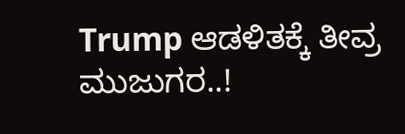Trump ಆಡಳಿತಕ್ಕೆ ತೀವ್ರ ಮುಜುಗರ..!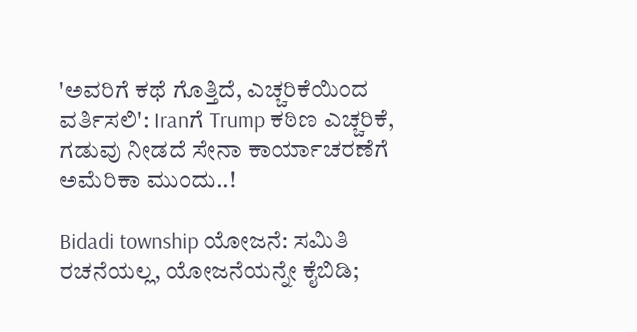'ಅವರಿಗೆ ಕಥೆ ಗೊತ್ತಿದೆ, ಎಚ್ಚರಿಕೆಯಿಂದ ವರ್ತಿಸಲಿ': Iranಗೆ Trump ಕಠಿಣ ಎಚ್ಚರಿಕೆ, ಗಡುವು ನೀಡದೆ ಸೇನಾ ಕಾರ್ಯಾಚರಣೆಗೆ ಅಮೆರಿಕಾ ಮುಂದು..!

Bidadi township ಯೋಜನೆ: ಸಮಿತಿ ರಚನೆಯಲ್ಲ, ಯೋಜನೆಯನ್ನೇ ಕೈಬಿಡಿ;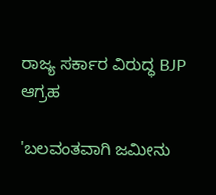ರಾಜ್ಯ ಸರ್ಕಾರ ವಿರುದ್ಧ BJP ಆಗ್ರಹ

'ಬಲವಂತವಾಗಿ ಜಮೀನು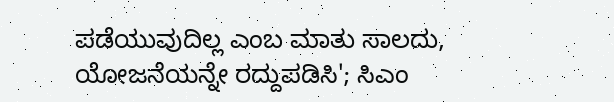ಪಡೆಯುವುದಿಲ್ಲ ಎಂಬ ಮಾತು ಸಾಲದು, ಯೋಜನೆಯನ್ನೇ ರದ್ದುಪಡಿಸಿ'; ಸಿಎಂ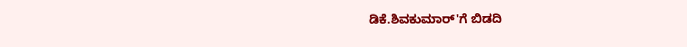ಡಿಕೆ.ಶಿವಕುಮಾರ್'ಗೆ ಬಿಡದಿ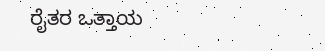ರೈತರ ಒತ್ತಾಯ